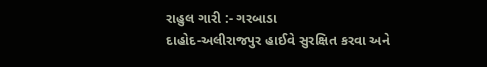રાહુલ ગારી :- ગરબાડા
દાહોદ-અલીરાજપુર હાઈવે સુરક્ષિત કરવા અને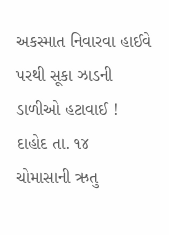અકસ્માત નિવારવા હાઈવે પરથી સૂકા ઝાડની ડાળીઓ હટાવાઈ !
દાહોદ તા. ૧૪
ચોમાસાની ઋતુ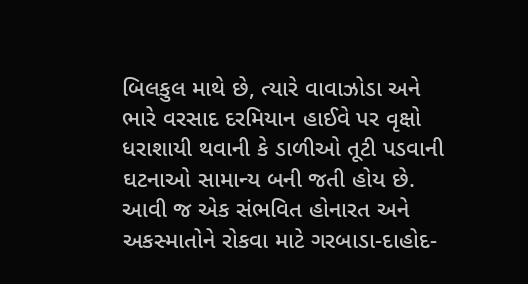બિલકુલ માથે છે, ત્યારે વાવાઝોડા અને ભારે વરસાદ દરમિયાન હાઈવે પર વૃક્ષો ધરાશાયી થવાની કે ડાળીઓ તૂટી પડવાની ઘટનાઓ સામાન્ય બની જતી હોય છે. આવી જ એક સંભવિત હોનારત અને અકસ્માતોને રોકવા માટે ગરબાડા-દાહોદ-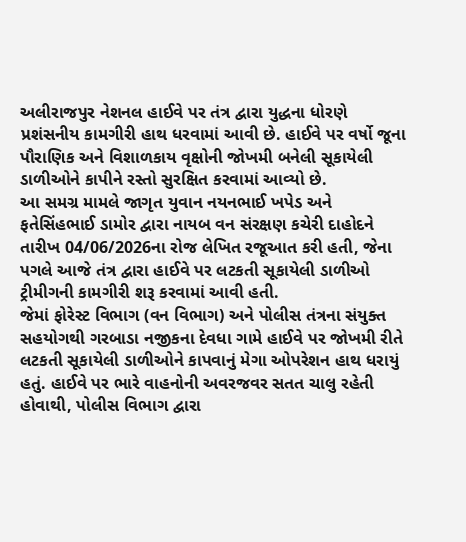અલીરાજપુર નેશનલ હાઈવે પર તંત્ર દ્વારા યુદ્ધના ધોરણે પ્રશંસનીય કામગીરી હાથ ધરવામાં આવી છે. હાઈવે પર વર્ષો જૂના પૌરાણિક અને વિશાળકાય વૃક્ષોની જોખમી બનેલી સૂકાયેલી ડાળીઓને કાપીને રસ્તો સુરક્ષિત કરવામાં આવ્યો છે.
આ સમગ્ર મામલે જાગૃત યુવાન નયનભાઈ ખપેડ અને ફતેસિંહભાઈ ડામોર દ્વારા નાયબ વન સંરક્ષણ કચેરી દાહોદને તારીખ 04/06/2026ના રોજ લેખિત રજૂઆત કરી હતી, જેના પગલે આજે તંત્ર દ્વારા હાઈવે પર લટકતી સૂકાયેલી ડાળીઓ ટ્રીમીગની કામગીરી શરૂ કરવામાં આવી હતી.
જેમાં ફોરેસ્ટ વિભાગ (વન વિભાગ) અને પોલીસ તંત્રના સંયુક્ત સહયોગથી ગરબાડા નજીકના દેવધા ગામે હાઈવે પર જોખમી રીતે લટકતી સૂકાયેલી ડાળીઓને કાપવાનું મેગા ઓપરેશન હાથ ધરાયું હતું. હાઈવે પર ભારે વાહનોની અવરજવર સતત ચાલુ રહેતી હોવાથી, પોલીસ વિભાગ દ્વારા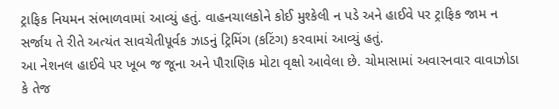ટ્રાફિક નિયમન સંભાળવામાં આવ્યું હતું. વાહનચાલકોને કોઈ મુશ્કેલી ન પડે અને હાઈવે પર ટ્રાફિક જામ ન સર્જાય તે રીતે અત્યંત સાવચેતીપૂર્વક ઝાડનું ટ્રિમિંગ (કટિંગ) કરવામાં આવ્યું હતું.
આ નેશનલ હાઈવે પર ખૂબ જ જૂના અને પૌરાણિક મોટા વૃક્ષો આવેલા છે. ચોમાસામાં અવારનવાર વાવાઝોડા કે તેજ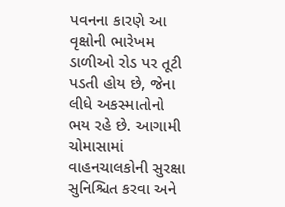પવનના કારણે આ વૃક્ષોની ભારેખમ ડાળીઓ રોડ પર તૂટી પડતી હોય છે, જેના લીધે અકસ્માતોનો ભય રહે છે. આગામી ચોમાસામાં વાહનચાલકોની સુરક્ષા સુનિશ્ચિત કરવા અને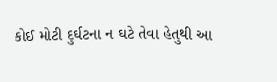કોઈ મોટી દુર્ઘટના ન ઘટે તેવા હેતુથી આ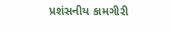પ્રશંસનીય કામગીરી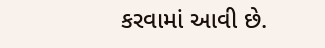કરવામાં આવી છે.